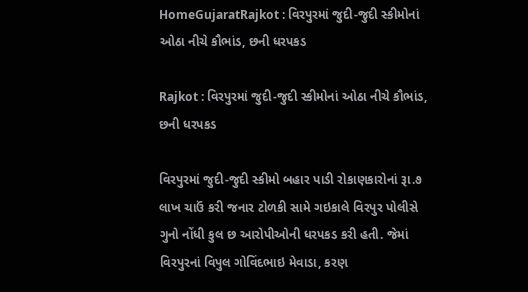HomeGujaratRajkot : વિરપુરમાં જુદી-જુદી સ્કીમોનાં ઓઠા નીચે કૌભાંડ, છની ધરપકડ

Rajkot : વિરપુરમાં જુદી-જુદી સ્કીમોનાં ઓઠા નીચે કૌભાંડ, છની ધરપકડ

વિરપુરમાં જુદી-જુદી સ્કીમો બહાર પાડી રોકાણકારોનાં રૂા.૭ લાખ ચાઉં કરી જનાર ટોળકી સામે ગઇકાલે વિરપુર પોલીસે ગુનો નોંધી કુલ છ આરોપીઓની ધરપકડ કરી હતી. જેમાં વિરપુરનાં વિપુલ ગોવિંદભાઇ મેવાડા, કરણ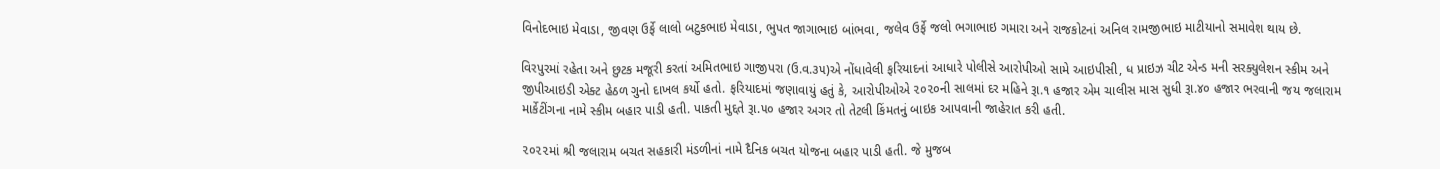વિનોદભાઇ મેવાડા, જીવણ ઉર્ફે લાલો બટુકભાઇ મેવાડા, ભુપત જાગાભાઇ બાંભવા, જલેવ ઉર્ફે જલો ભગાભાઇ ગમારા અને રાજકોટનાં અનિલ રામજીભાઇ માટીયાનો સમાવેશ થાય છે.

વિરપુરમાં રહેતા અને છુટક મજૂરી કરતાં અમિતભાઇ ગાજીપરા (ઉ.વ.૩૫)એ નોંધાવેલી ફરિયાદનાં આધારે પોલીસે આરોપીઓ સામે આઇપીસી, ધ પ્રાઇઝ ચીટ એન્ડ મની સરક્યુલેશન સ્કીમ અને જીપીઆઇડી એક્ટ હેઠળ ગુનો દાખલ કર્યો હતો. ફરિયાદમાં જણાવાયું હતું કે, આરોપીઓએ ૨૦૨૦ની સાલમાં દર મહિને રૂા.૧ હજાર એમ ચાલીસ માસ સુધી રૂા.૪૦ હજાર ભરવાની જય જલારામ માર્કેટીંગના નામે સ્કીમ બહાર પાડી હતી. પાકતી મુદ્દતે રૂા.૫૦ હજાર અગર તો તેટલી કિંમતનું બાઇક આપવાની જાહેરાત કરી હતી.

૨૦૨૨માં શ્રી જલારામ બચત સહકારી મંડળીનાં નામે દૈનિક બચત યોજના બહાર પાડી હતી. જે મુજબ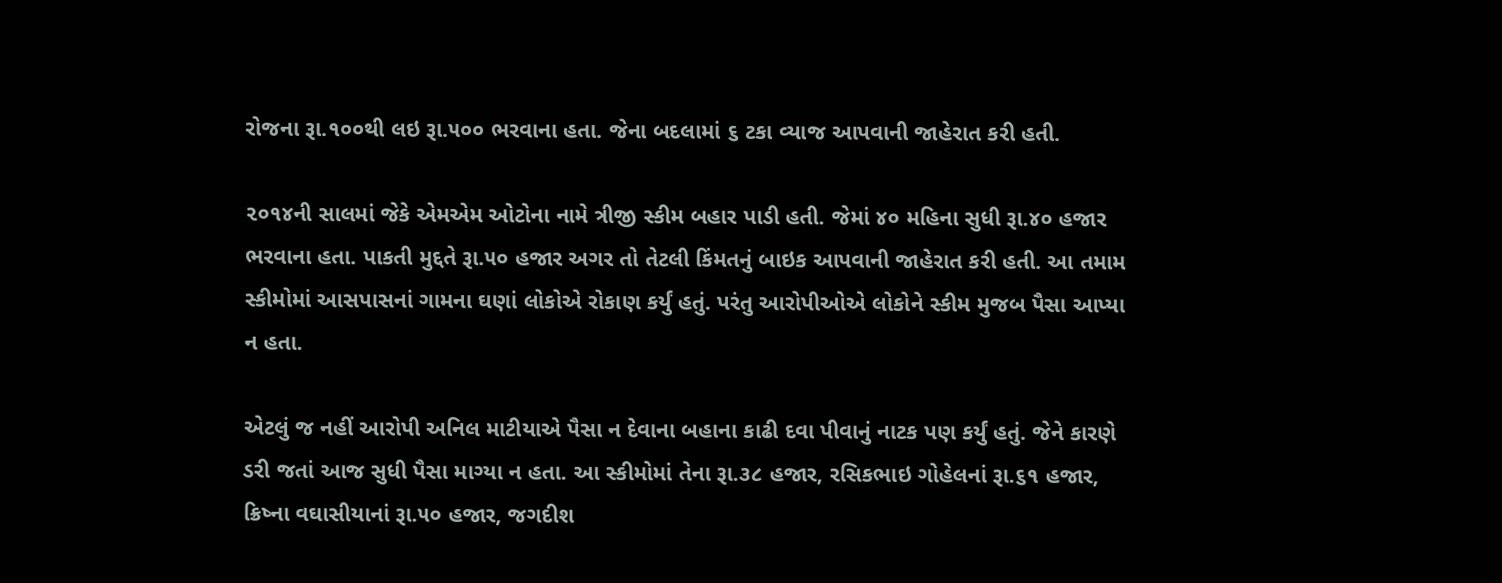રોજના રૂા.૧૦૦થી લઇ રૂા.૫૦૦ ભરવાના હતા. જેના બદલામાં ૬ ટકા વ્યાજ આપવાની જાહેરાત કરી હતી.

૨૦૧૪ની સાલમાં જેકે એમએમ ઓટોના નામે ત્રીજી સ્કીમ બહાર પાડી હતી. જેમાં ૪૦ મહિના સુધી રૂા.૪૦ હજાર ભરવાના હતા. પાકતી મુદ્દતે રૂા.૫૦ હજાર અગર તો તેટલી કિંમતનું બાઇક આપવાની જાહેરાત કરી હતી. આ તમામ સ્કીમોમાં આસપાસનાં ગામના ઘણાં લોકોએ રોકાણ કર્યું હતું. પરંતુ આરોપીઓએ લોકોને સ્કીમ મુજબ પૈસા આપ્યા ન હતા.

એટલું જ નહીં આરોપી અનિલ માટીયાએ પૈસા ન દેવાના બહાના કાઢી દવા પીવાનું નાટક પણ કર્યું હતું. જેને કારણે ડરી જતાં આજ સુધી પૈસા માગ્યા ન હતા. આ સ્કીમોમાં તેના રૂા.૩૮ હજાર, રસિકભાઇ ગોહેલનાં રૂા.૬૧ હજાર, ક્રિષ્ના વઘાસીયાનાં રૂા.૫૦ હજાર, જગદીશ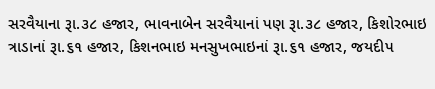સરવૈયાના રૂા.૩૮ હજાર, ભાવનાબેન સરવૈયાનાં પણ રૂા.૩૮ હજાર, કિશોરભાઇ ત્રાડાનાં રૂા.૬૧ હજાર, કિશનભાઇ મનસુખભાઇનાં રૂા.૬૧ હજાર, જયદીપ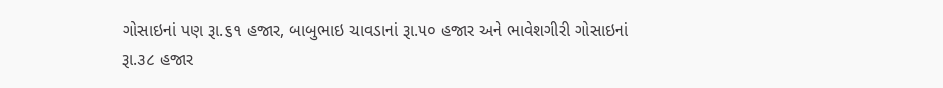ગોસાઇનાં પણ રૂા.૬૧ હજાર, બાબુભાઇ ચાવડાનાં રૂા.૫૦ હજાર અને ભાવેશગીરી ગોસાઇનાં રૂા.૩૮ હજાર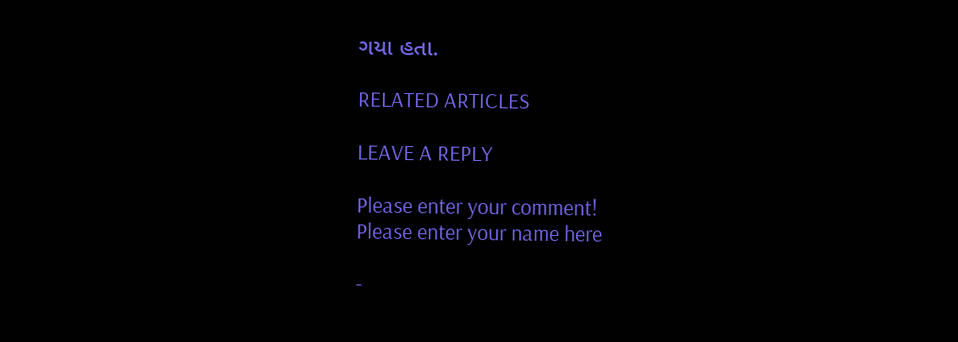ગયા હતા.

RELATED ARTICLES

LEAVE A REPLY

Please enter your comment!
Please enter your name here

-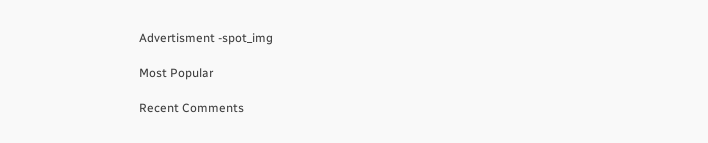Advertisment -spot_img

Most Popular

Recent Comments